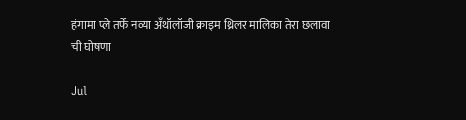हंगामा प्ले तर्फे नव्या अँथॉलॉजी क्राइम थ्रिलर मालिका तेरा छलावा ची घोषणा

Jul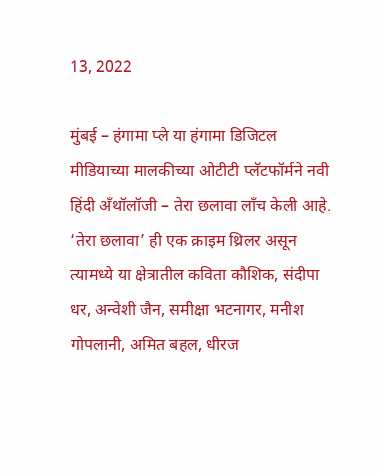13, 2022

मुंबई – हंगामा प्ले या हंगामा डिजिटल मीडियाच्या मालकीच्या ओटीटी प्लॅटफॉर्मने नवी हिंदी अँथॉलॉजी – तेरा छलावा लाँच केली आहे. ‘तेरा छलावा’ ही एक क्राइम थ्रिलर असून त्यामध्ये या क्षेत्रातील कविता कौशिक, संदीपा धर, अन्वेशी जैन, समीक्षा भटनागर, मनीश गोपलानी, अमित बहल, धीरज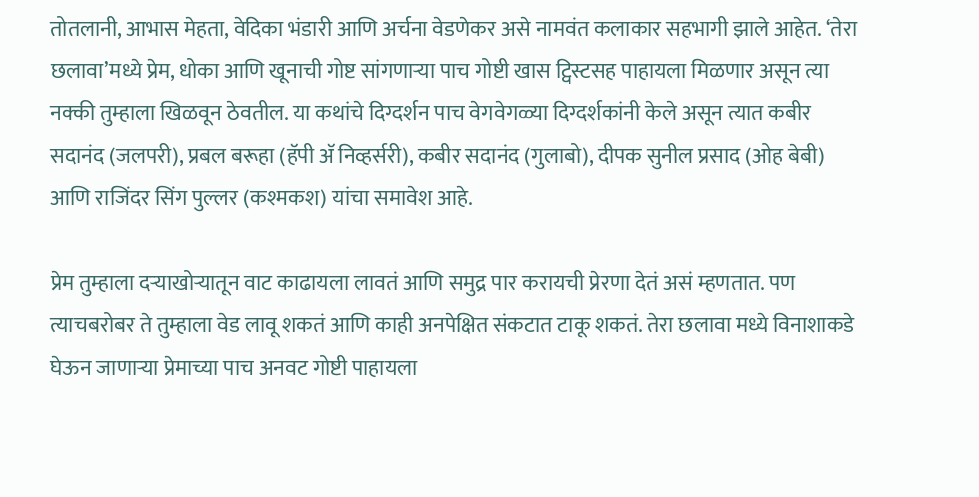तोतलानी, आभास मेहता, वेदिका भंडारी आणि अर्चना वेडणेकर असे नामवंत कलाकार सहभागी झाले आहेत. ‘तेरा छलावा’मध्ये प्रेम, धोका आणि खूनाची गोष्ट सांगणाऱ्या पाच गोष्टी खास ट्विस्टसह पाहायला मिळणार असून त्या नक्की तुम्हाला खिळवून ठेवतील. या कथांचे दिग्दर्शन पाच वेगवेगळ्या दिग्दर्शकांनी केले असून त्यात कबीर सदानंद (जलपरी), प्रबल बरूहा (हॅपी अ‍ॅ निव्हर्सरी), कबीर सदानंद (गुलाबो), दीपक सुनील प्रसाद (ओह बेबी) आणि राजिंदर सिंग पुल्लर (कश्मकश) यांचा समावेश आहे.

प्रेम तुम्हाला दऱ्याखोऱ्यातून वाट काढायला लावतं आणि समुद्र पार करायची प्रेरणा देतं असं म्हणतात. पण त्याचबरोबर ते तुम्हाला वेड लावू शकतं आणि काही अनपेक्षित संकटात टाकू शकतं. तेरा छलावा मध्ये विनाशाकडे घेऊन जाणाऱ्या प्रेमाच्या पाच अनवट गोष्टी पाहायला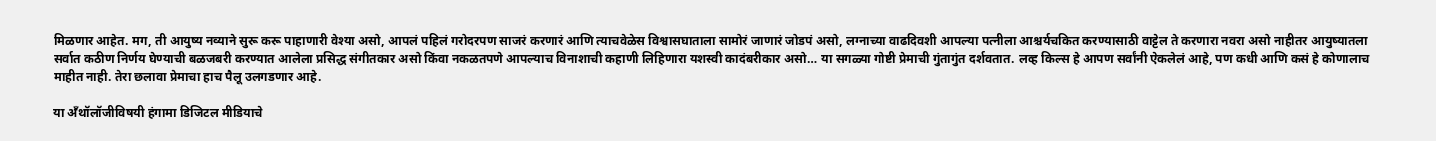मिळणार आहेत. मग, ती आयुष्य नव्याने सुरू करू पाहाणारी वेश्या असो, आपलं पहिलं गरोदरपण साजरं करणारं आणि त्याचवेळेस विश्वासघाताला सामोरं जाणारं जोडपं असो, लग्नाच्या वाढदिवशी आपल्या पत्नीला आश्चर्यचकित करण्यासाठी वाट्टेल ते करणारा नवरा असो नाहीतर आयुष्यातला सर्वात कठीण निर्णय घेण्याची बळजबरी करण्यात आलेला प्रसिद्ध संगीतकार असो किंवा नकळतपणे आपल्याच विनाशाची कहाणी लिहिणारा यशस्वी कादंबरीकार असो… या सगळ्या गोष्टी प्रेमाची गुंतागुंत दर्शवतात. लव्ह किल्स हे आपण सर्वांनी ऐकलेलं आहे, पण कधी आणि कसं हे कोणालाच माहीत नाही. तेरा छलावा प्रेमाचा हाच पैलू उलगडणार आहे.

या अँथॉलॉजीविषयी हंगामा डिजिटल मीडियाचे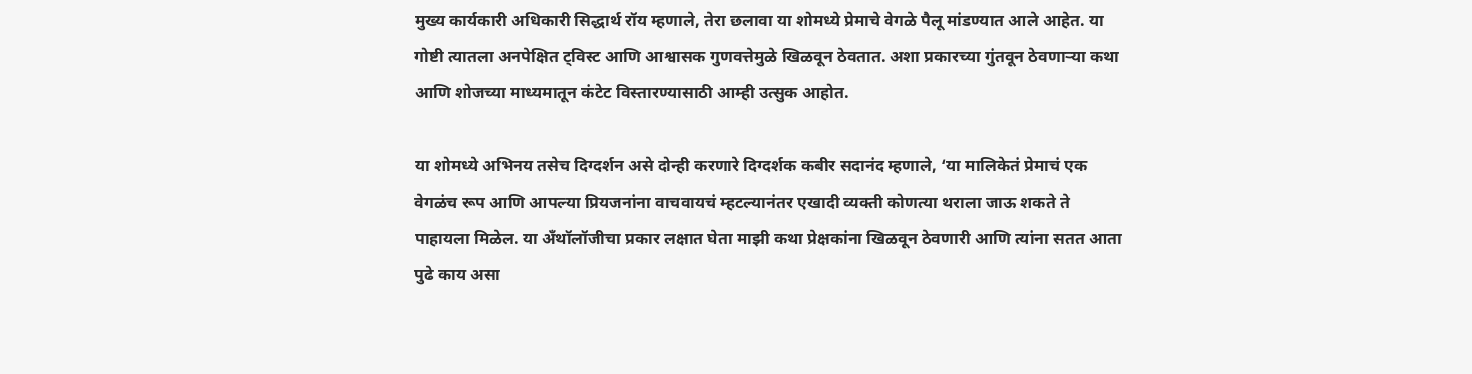मुख्य कार्यकारी अधिकारी सिद्धार्थ रॉय म्हणाले, तेरा छलावा या शोमध्ये प्रेमाचे वेगळे पैलू मांडण्यात आले आहेत. या गोष्टी त्यातला अनपेक्षित ट्विस्ट आणि आश्वासक गुणवत्तेमुळे खिळवून ठेवतात. अशा प्रकारच्या गुंतवून ठेवणाऱ्या कथा आणि शोजच्या माध्यमातून कंटेट विस्तारण्यासाठी आम्ही उत्सुक आहोत.

या शोमध्ये अभिनय तसेच दिग्दर्शन असे दोन्ही करणारे दिग्दर्शक कबीर सदानंद म्हणाले, ‘या मालिकेतं प्रेमाचं एक वेगळंच रूप आणि आपल्या प्रियजनांना वाचवायचं म्हटल्यानंतर एखादी व्यक्ती कोणत्या थराला जाऊ शकते ते पाहायला मिळेल. या अँथॉलॉजीचा प्रकार लक्षात घेता माझी कथा प्रेक्षकांना खिळवून ठेवणारी आणि त्यांना सतत आता पुढे काय असा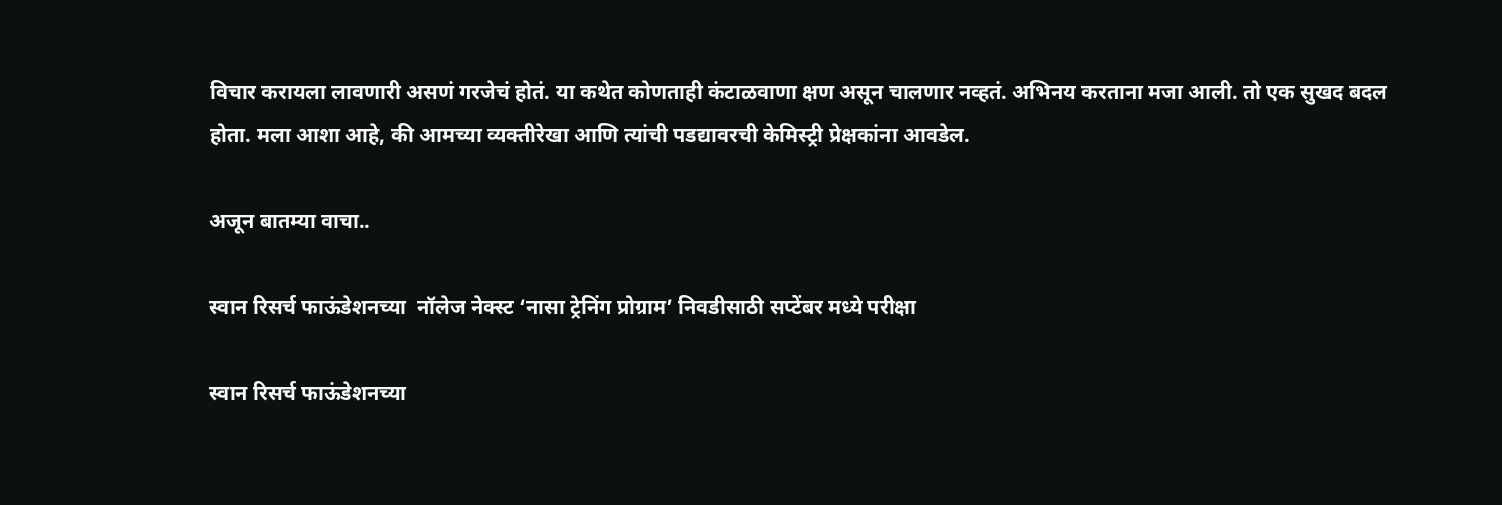विचार करायला लावणारी असणं गरजेचं होतं. या कथेत कोणताही कंटाळवाणा क्षण असून चालणार नव्हतं. अभिनय करताना मजा आली. तो एक सुखद बदल होता. मला आशा आहे, की आमच्या व्यक्तीरेखा आणि त्यांची पडद्यावरची केमिस्ट्री प्रेक्षकांना आवडेल.

अजून बातम्या वाचा..

स्वान रिसर्च फाऊंडेशनच्या  नॉलेज नेक्स्ट ‘नासा ट्रेनिंग प्रोग्राम’ निवडीसाठी सप्टेंबर मध्ये परीक्षा

स्वान रिसर्च फाऊंडेशनच्या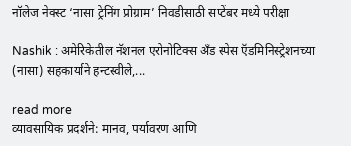नॉलेज नेक्स्ट ‘नासा ट्रेनिंग प्रोग्राम’ निवडीसाठी सप्टेंबर मध्ये परीक्षा

Nashik : अमेरिकेतील नॅशनल एरोनोटिक्स अँड स्पेस ऍडमिनिस्ट्रेशनच्या (नासा) सहकार्याने हन्टस्वीले,...

read more
व्यावसायिक प्रदर्शने: मानव, पर्यावरण आणि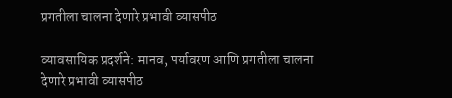प्रगतीला चालना देणारे प्रभावी व्यासपीठ

व्यावसायिक प्रदर्शने: मानव, पर्यावरण आणि प्रगतीला चालना देणारे प्रभावी व्यासपीठ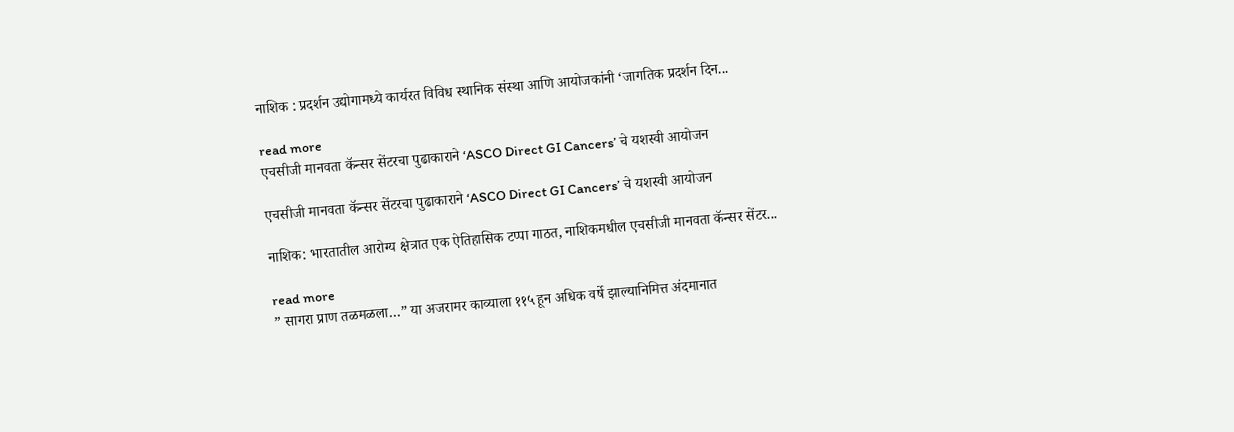नाशिक : प्रदर्शन उद्योगामध्ये कार्यरत विविध स्थानिक संस्था आणि आयोजकांनी ‘जागतिक प्रदर्शन दिन...

read more
एचसीजी मानवता कॅन्‍सर सेंटरचा पुढाकाराने ‘ASCO Direct GI Cancers’ चे यशस्‍वी आयोजन

एचसीजी मानवता कॅन्‍सर सेंटरचा पुढाकाराने ‘ASCO Direct GI Cancers’ चे यशस्‍वी आयोजन

नाशिक: भारतातील आरोग्य क्षेत्रात एक ऐतिहासिक टप्पा गाठत, नाशिकमधील एचसीजी मानवता कॅन्सर सेंटर...

read more
” सागरा प्राण तळमळला…” या अजरामर काव्याला ११५ हून अधिक वर्षे झाल्यानिमित्त अंदमानात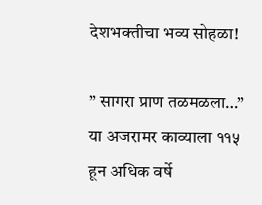देशभक्तीचा भव्य सोहळा!

” सागरा प्राण तळमळला…” या अजरामर काव्याला ११५ हून अधिक वर्षे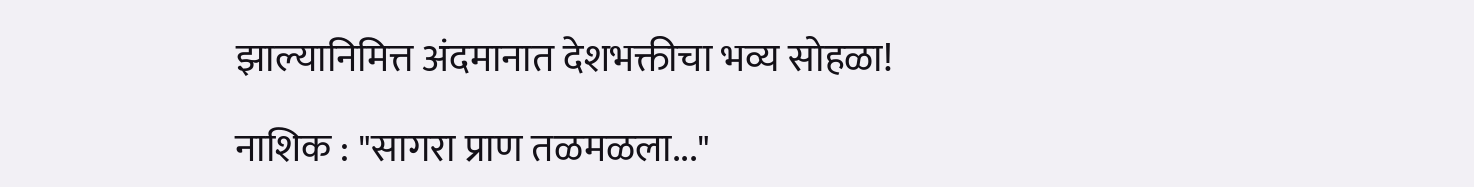झाल्यानिमित्त अंदमानात देशभक्तीचा भव्य सोहळा!

नाशिक : "सागरा प्राण तळमळला..."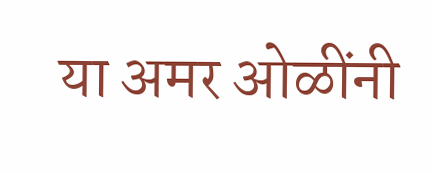या अमर ओळींनी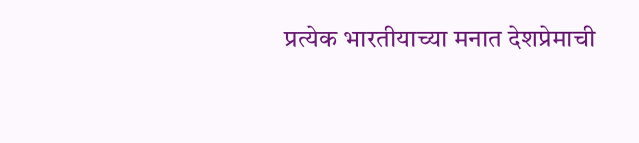प्रत्येक भारतीयाच्या मनात देशप्रेमाची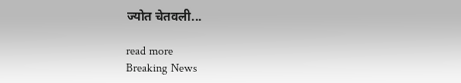ज्योत चेतवली...

read more
Breaking News